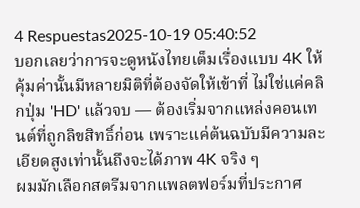4 Respuestas2025-10-19 05:40:52
บอกเลยว่าการจะดูหนังไทยเต็มเรื่องแบบ 4K ให้คุ้มค่านั้นมีหลายมิติที่ต้องจัดให้เข้าที่ ไม่ใช่แค่คลิกปุ่ม 'HD' แล้วจบ — ต้องเริ่มจากแหล่งคอนเทนต์ที่ถูกลิขสิทธิ์ก่อน เพราะแค่ต้นฉบับมีความละเอียดสูงเท่านั้นถึงจะได้ภาพ 4K จริง ๆ
ผมมักเลือกสตรีมจากแพลตฟอร์มที่ประกาศ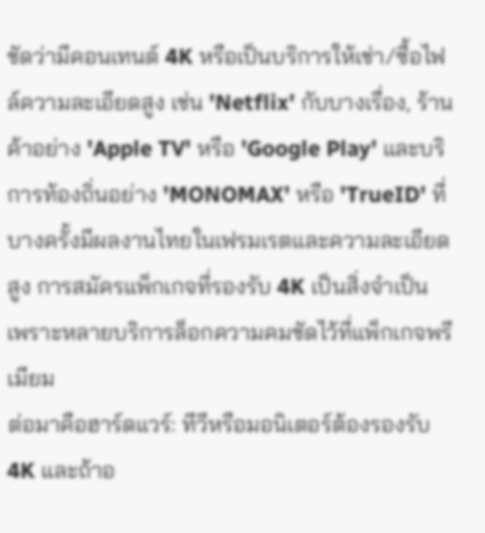ชัดว่ามีคอนเทนต์ 4K หรือเป็นบริการให้เช่า/ซื้อไฟล์ความละเอียดสูง เช่น 'Netflix' กับบางเรื่อง, ร้านค้าอย่าง 'Apple TV' หรือ 'Google Play' และบริการท้องถิ่นอย่าง 'MONOMAX' หรือ 'TrueID' ที่บางครั้งมีผลงานไทยในเฟรมเรตและความละเอียดสูง การสมัครแพ็กเกจที่รองรับ 4K เป็นสิ่งจำเป็น เพราะหลายบริการล็อกความคมชัดไว้ที่แพ็กเกจพรีเมียม
ต่อมาคือฮาร์ดแวร์: ทีวีหรือมอนิเตอร์ต้องรองรับ 4K และถ้าอ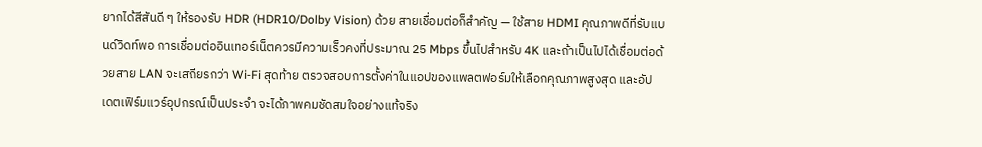ยากได้สีสันดี ๆ ให้รองรับ HDR (HDR10/Dolby Vision) ด้วย สายเชื่อมต่อก็สำคัญ — ใช้สาย HDMI คุณภาพดีที่รับแบนด์วิดท์พอ การเชื่อมต่ออินเทอร์เน็ตควรมีความเร็วคงที่ประมาณ 25 Mbps ขึ้นไปสำหรับ 4K และถ้าเป็นไปได้เชื่อมต่อด้วยสาย LAN จะเสถียรกว่า Wi‑Fi สุดท้าย ตรวจสอบการตั้งค่าในแอปของแพลตฟอร์มให้เลือกคุณภาพสูงสุด และอัปเดตเฟิร์มแวร์อุปกรณ์เป็นประจำ จะได้ภาพคมชัดสมใจอย่างแท้จริง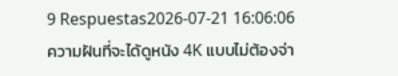9 Respuestas2026-07-21 16:06:06
ความฝันที่จะได้ดูหนัง 4K แบบไม่ต้องจ่า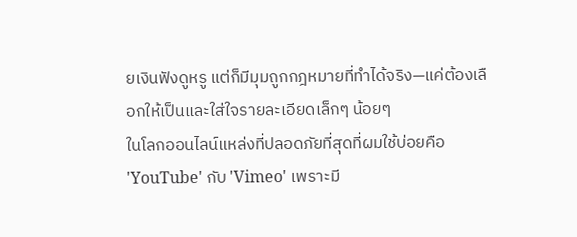ยเงินฟังดูหรู แต่ก็มีมุมถูกกฎหมายที่ทำได้จริง—แค่ต้องเลือกให้เป็นและใส่ใจรายละเอียดเล็กๆ น้อยๆ
ในโลกออนไลน์แหล่งที่ปลอดภัยที่สุดที่ผมใช้บ่อยคือ 'YouTube' กับ 'Vimeo' เพราะมี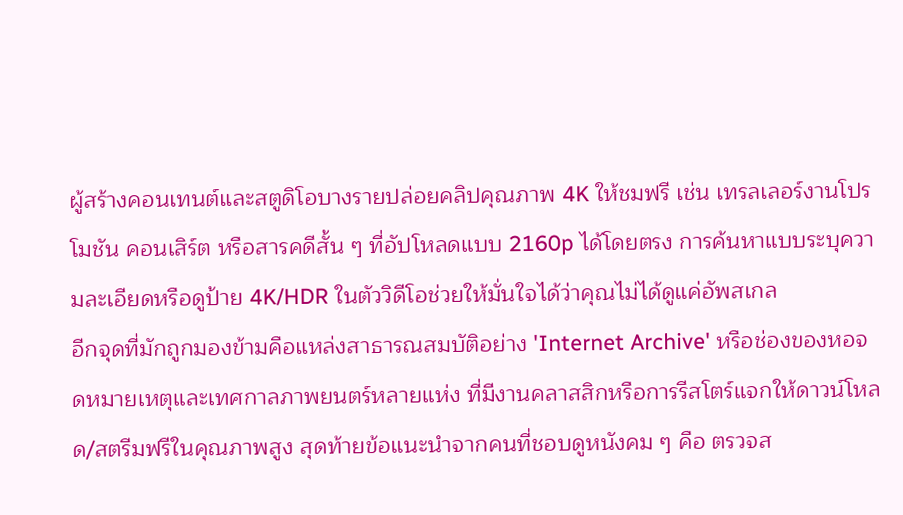ผู้สร้างคอนเทนต์และสตูดิโอบางรายปล่อยคลิปคุณภาพ 4K ให้ชมฟรี เช่น เทรลเลอร์งานโปรโมชัน คอนเสิร์ต หรือสารคดีสั้น ๆ ที่อัปโหลดแบบ 2160p ได้โดยตรง การค้นหาแบบระบุความละเอียดหรือดูป้าย 4K/HDR ในตัววิดีโอช่วยให้มั่นใจได้ว่าคุณไม่ได้ดูแค่อัพสเกล
อีกจุดที่มักถูกมองข้ามคือแหล่งสาธารณสมบัติอย่าง 'Internet Archive' หรือช่องของหอจดหมายเหตุและเทศกาลภาพยนตร์หลายแห่ง ที่มีงานคลาสสิกหรือการรีสโตร์แจกให้ดาวน์โหลด/สตรีมฟรีในคุณภาพสูง สุดท้ายข้อแนะนำจากคนที่ชอบดูหนังคม ๆ คือ ตรวจส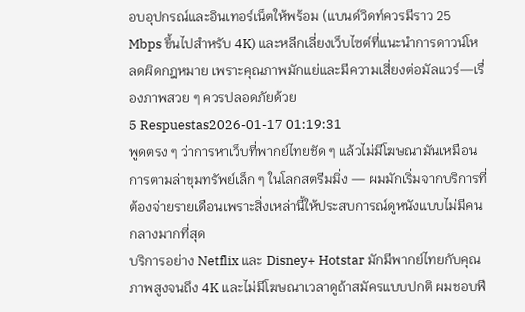อบอุปกรณ์และอินเทอร์เน็ตให้พร้อม (แบนด์วิดท์ควรมีราว 25 Mbps ขึ้นไปสำหรับ 4K) และหลีกเลี่ยงเว็บไซต์ที่แนะนำการดาวน์โหลดผิดกฎหมาย เพราะคุณภาพมักแย่และมีความเสี่ยงต่อมัลแวร์—เรื่องภาพสวย ๆ ควรปลอดภัยด้วย
5 Respuestas2026-01-17 01:19:31
พูดตรง ๆ ว่าการหาเว็บที่พากย์ไทยชัด ๆ แล้วไม่มีโฆษณามันเหมือนการตามล่าขุมทรัพย์เล็ก ๆ ในโลกสตรีมมิ่ง — ผมมักเริ่มจากบริการที่ต้องจ่ายรายเดือนเพราะสิ่งเหล่านี้ให้ประสบการณ์ดูหนังแบบไม่มีคนกลางมากที่สุด
บริการอย่าง Netflix และ Disney+ Hotstar มักมีพากย์ไทยกับคุณภาพสูงจนถึง 4K และไม่มีโฆษณาเวลาดูถ้าสมัครแบบปกติ ผมชอบฟี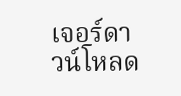เจอร์ดาวน์โหลด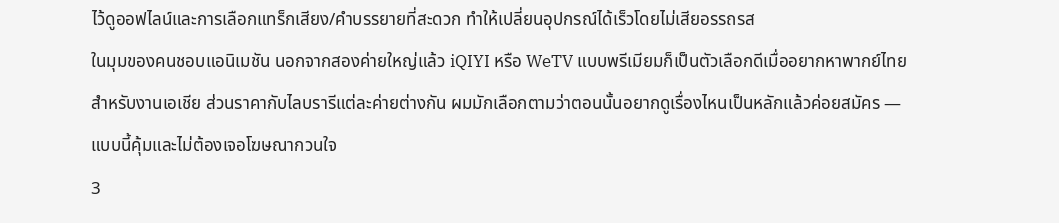ไว้ดูออฟไลน์และการเลือกแทร็กเสียง/คำบรรยายที่สะดวก ทำให้เปลี่ยนอุปกรณ์ได้เร็วโดยไม่เสียอรรถรส
ในมุมของคนชอบแอนิเมชัน นอกจากสองค่ายใหญ่แล้ว iQIYI หรือ WeTV แบบพรีเมียมก็เป็นตัวเลือกดีเมื่ออยากหาพากย์ไทยสำหรับงานเอเชีย ส่วนราคากับไลบรารีแต่ละค่ายต่างกัน ผมมักเลือกตามว่าตอนนั้นอยากดูเรื่องไหนเป็นหลักแล้วค่อยสมัคร — แบบนี้คุ้มและไม่ต้องเจอโฆษณากวนใจ
3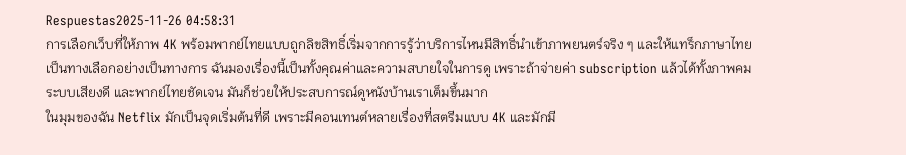Respuestas2025-11-26 04:58:31
การเลือกเว็บที่ให้ภาพ 4K พร้อมพากย์ไทยแบบถูกลิขสิทธิ์เริ่มจากการรู้ว่าบริการไหนมีสิทธิ์นำเข้าภาพยนตร์จริง ๆ และให้แทร็กภาษาไทยเป็นทางเลือกอย่างเป็นทางการ ฉันมองเรื่องนี้เป็นทั้งคุณค่าและความสบายใจในการดู เพราะถ้าจ่ายค่า subscription แล้วได้ทั้งภาพคม ระบบเสียงดี และพากย์ไทยชัดเจน มันก็ช่วยให้ประสบการณ์ดูหนังบ้านเราเต็มขึ้นมาก
ในมุมของฉัน Netflix มักเป็นจุดเริ่มต้นที่ดี เพราะมีคอนเทนต์หลายเรื่องที่สตรีมแบบ 4K และมักมี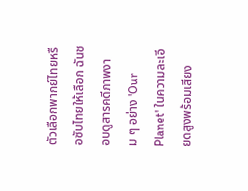ตัวเลือกพากย์ไทยหรือซับไทยให้เลือก ฉันชอบดูสารคดีภาพงาม ๆ อย่าง 'Our Planet' ในความละเอียดสูงพร้อมเสียง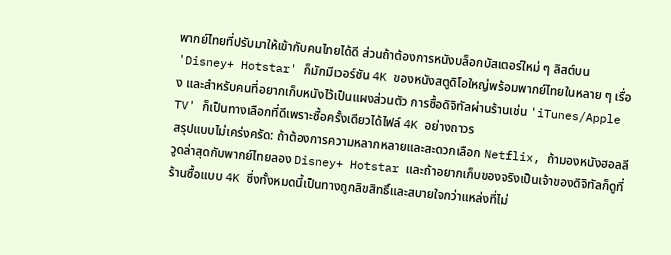พากย์ไทยที่ปรับมาให้เข้ากับคนไทยได้ดี ส่วนถ้าต้องการหนังบล็อกบัสเตอร์ใหม่ ๆ ลิสต์บน 'Disney+ Hotstar' ก็มักมีเวอร์ชัน 4K ของหนังสตูดิโอใหญ่พร้อมพากย์ไทยในหลาย ๆ เรื่อง และสำหรับคนที่อยากเก็บหนังไว้เป็นแผงส่วนตัว การซื้อดิจิทัลผ่านร้านเช่น 'iTunes/Apple TV' ก็เป็นทางเลือกที่ดีเพราะซื้อครั้งเดียวได้ไฟล์ 4K อย่างถาวร
สรุปแบบไม่เคร่งครัด: ถ้าต้องการความหลากหลายและสะดวกเลือก Netflix, ถ้ามองหนังฮอลลีวูดล่าสุดกับพากย์ไทยลอง Disney+ Hotstar และถ้าอยากเก็บของจริงเป็นเจ้าของดิจิทัลก็ดูที่ร้านซื้อแบบ 4K ซึ่งทั้งหมดนี้เป็นทางถูกลิขสิทธิ์และสบายใจกว่าแหล่งที่ไม่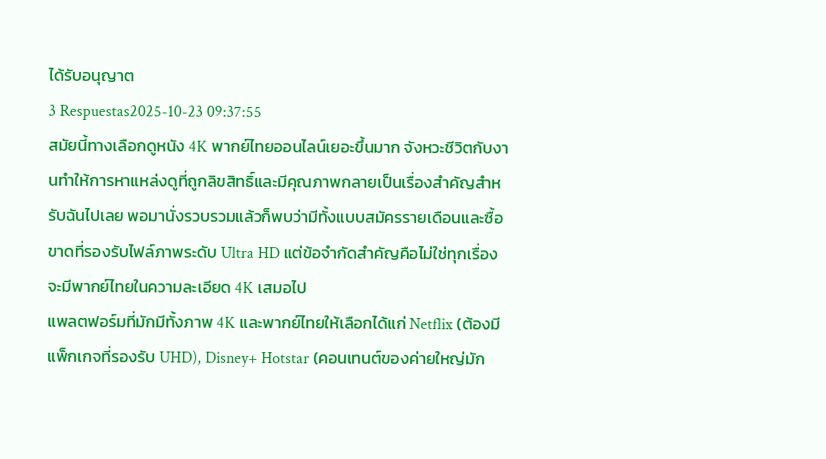ได้รับอนุญาต
3 Respuestas2025-10-23 09:37:55
สมัยนี้ทางเลือกดูหนัง 4K พากย์ไทยออนไลน์เยอะขึ้นมาก จังหวะชีวิตกับงานทำให้การหาแหล่งดูที่ถูกลิขสิทธิ์และมีคุณภาพกลายเป็นเรื่องสำคัญสำหรับฉันไปเลย พอมานั่งรวบรวมแล้วก็พบว่ามีทั้งแบบสมัครรายเดือนและซื้อขาดที่รองรับไฟล์ภาพระดับ Ultra HD แต่ข้อจำกัดสำคัญคือไม่ใช่ทุกเรื่องจะมีพากย์ไทยในความละเอียด 4K เสมอไป
แพลตฟอร์มที่มักมีทั้งภาพ 4K และพากย์ไทยให้เลือกได้แก่ Netflix (ต้องมีแพ็กเกจที่รองรับ UHD), Disney+ Hotstar (คอนเทนต์ของค่ายใหญ่มัก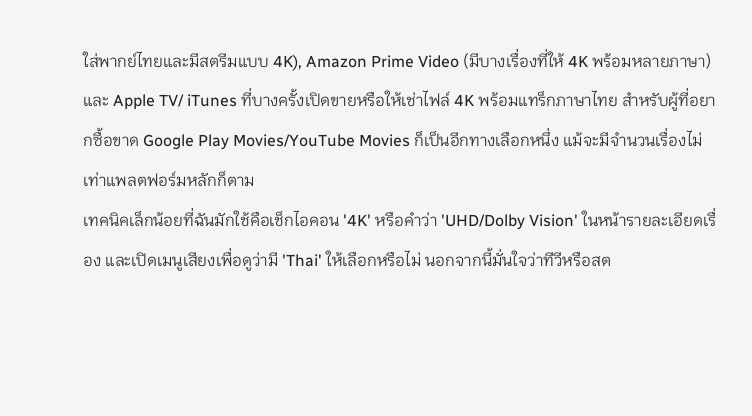ใส่พากย์ไทยและมีสตรีมแบบ 4K), Amazon Prime Video (มีบางเรื่องที่ให้ 4K พร้อมหลายภาษา) และ Apple TV/ iTunes ที่บางครั้งเปิดขายหรือให้เช่าไฟล์ 4K พร้อมแทร็กภาษาไทย สำหรับผู้ที่อยากซื้อขาด Google Play Movies/YouTube Movies ก็เป็นอีกทางเลือกหนึ่ง แม้จะมีจำนวนเรื่องไม่เท่าแพลตฟอร์มหลักก็ตาม
เทคนิคเล็กน้อยที่ฉันมักใช้คือเช็กไอคอน '4K' หรือคำว่า 'UHD/Dolby Vision' ในหน้ารายละเอียดเรื่อง และเปิดเมนูเสียงเพื่อดูว่ามี 'Thai' ให้เลือกหรือไม่ นอกจากนี้มั่นใจว่าทีวีหรือสต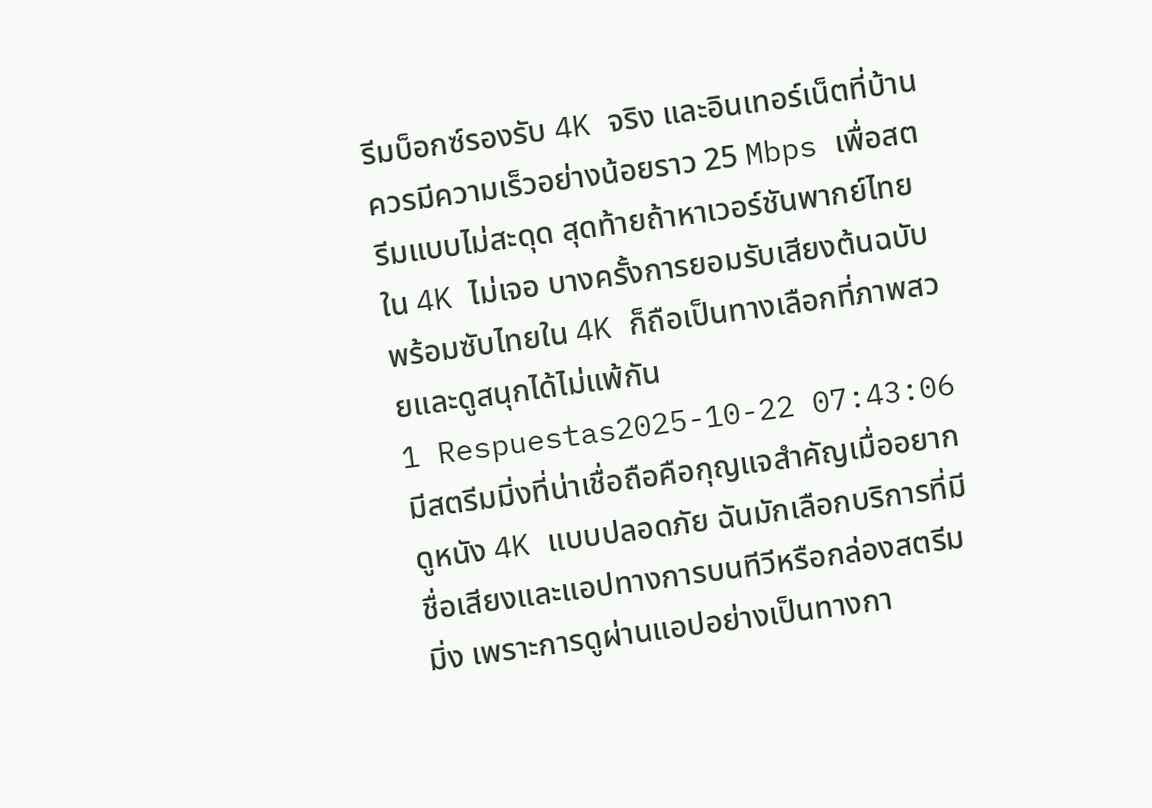รีมบ็อกซ์รองรับ 4K จริง และอินเทอร์เน็ตที่บ้านควรมีความเร็วอย่างน้อยราว 25 Mbps เพื่อสตรีมแบบไม่สะดุด สุดท้ายถ้าหาเวอร์ชันพากย์ไทยใน 4K ไม่เจอ บางครั้งการยอมรับเสียงต้นฉบับพร้อมซับไทยใน 4K ก็ถือเป็นทางเลือกที่ภาพสวยและดูสนุกได้ไม่แพ้กัน
1 Respuestas2025-10-22 07:43:06
มีสตรีมมิ่งที่น่าเชื่อถือคือกุญแจสำคัญเมื่ออยากดูหนัง 4K แบบปลอดภัย ฉันมักเลือกบริการที่มีชื่อเสียงและแอปทางการบนทีวีหรือกล่องสตรีมมิ่ง เพราะการดูผ่านแอปอย่างเป็นทางกา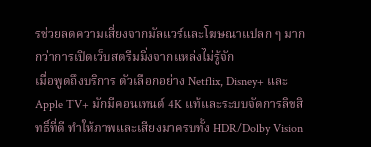รช่วยลดความเสี่ยงจากมัลแวร์และโฆษณาแปลก ๆ มากกว่าการเปิดเว็บสตรีมมิ่งจากแหล่งไม่รู้จัก
เมื่อพูดถึงบริการ ตัวเลือกอย่าง Netflix, Disney+ และ Apple TV+ มักมีคอนเทนต์ 4K แท้และระบบจัดการลิขสิทธิ์ที่ดี ทำให้ภาพและเสียงมาครบทั้ง HDR/Dolby Vision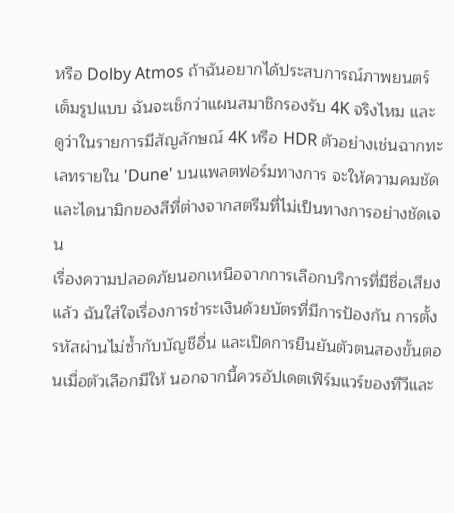หรือ Dolby Atmos ถ้าฉันอยากได้ประสบการณ์ภาพยนตร์เต็มรูปแบบ ฉันจะเช็กว่าแผนสมาชิกรองรับ 4K จริงไหม และดูว่าในรายการมีสัญลักษณ์ 4K หรือ HDR ตัวอย่างเช่นฉากทะเลทรายใน 'Dune' บนแพลตฟอร์มทางการ จะให้ความคมชัดและไดนามิกของสีที่ต่างจากสตรีมที่ไม่เป็นทางการอย่างชัดเจน
เรื่องความปลอดภัยนอกเหนือจากการเลือกบริการที่มีชื่อเสียงแล้ว ฉันใส่ใจเรื่องการชำระเงินด้วยบัตรที่มีการป้องกัน การตั้งรหัสผ่านไม่ซ้ำกับบัญชีอื่น และเปิดการยืนยันตัวตนสองขั้นตอนเมื่อตัวเลือกมีให้ นอกจากนี้ควรอัปเดตเฟิร์มแวร์ของทีวีและ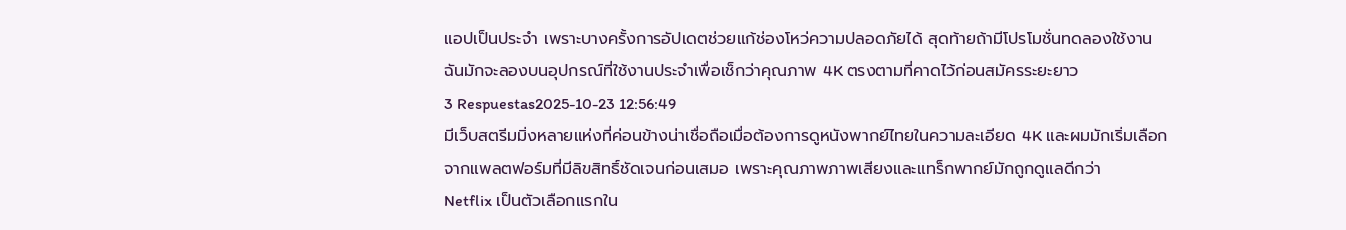แอปเป็นประจำ เพราะบางครั้งการอัปเดตช่วยแก้ช่องโหว่ความปลอดภัยได้ สุดท้ายถ้ามีโปรโมชั่นทดลองใช้งาน ฉันมักจะลองบนอุปกรณ์ที่ใช้งานประจำเพื่อเช็กว่าคุณภาพ 4K ตรงตามที่คาดไว้ก่อนสมัครระยะยาว
3 Respuestas2025-10-23 12:56:49
มีเว็บสตรีมมิ่งหลายแห่งที่ค่อนข้างน่าเชื่อถือเมื่อต้องการดูหนังพากย์ไทยในความละเอียด 4K และผมมักเริ่มเลือกจากแพลตฟอร์มที่มีลิขสิทธิ์ชัดเจนก่อนเสมอ เพราะคุณภาพภาพเสียงและแทร็กพากย์มักถูกดูแลดีกว่า
Netflix เป็นตัวเลือกแรกใน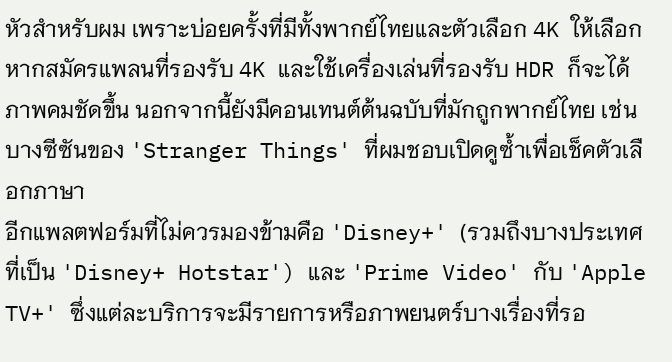หัวสำหรับผม เพราะบ่อยครั้งที่มีทั้งพากย์ไทยและตัวเลือก 4K ให้เลือก หากสมัครแพลนที่รองรับ 4K และใช้เครื่องเล่นที่รองรับ HDR ก็จะได้ภาพคมชัดขึ้น นอกจากนี้ยังมีคอนเทนต์ต้นฉบับที่มักถูกพากย์ไทย เช่นบางซีซันของ 'Stranger Things' ที่ผมชอบเปิดดูซ้ำเพื่อเช็คตัวเลือกภาษา
อีกแพลตฟอร์มที่ไม่ควรมองข้ามคือ 'Disney+' (รวมถึงบางประเทศที่เป็น 'Disney+ Hotstar') และ 'Prime Video' กับ 'Apple TV+' ซึ่งแต่ละบริการจะมีรายการหรือภาพยนตร์บางเรื่องที่รอ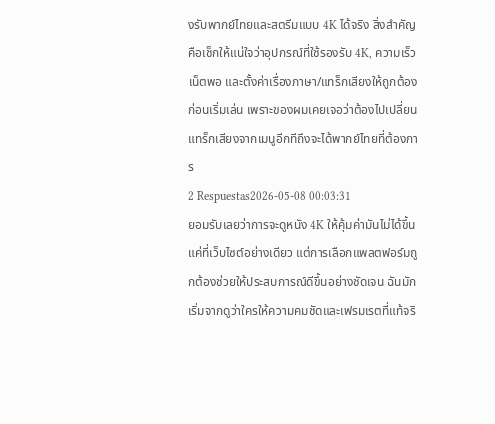งรับพากย์ไทยและสตรีมแบบ 4K ได้จริง สิ่งสำคัญคือเช็กให้แน่ใจว่าอุปกรณ์ที่ใช้รองรับ 4K, ความเร็วเน็ตพอ และตั้งค่าเรื่องภาษา/แทร็กเสียงให้ถูกต้องก่อนเริ่มเล่น เพราะของผมเคยเจอว่าต้องไปเปลี่ยนแทร็กเสียงจากเมนูอีกทีถึงจะได้พากย์ไทยที่ต้องการ
2 Respuestas2026-05-08 00:03:31
ยอมรับเลยว่าการจะดูหนัง 4K ให้คุ้มค่ามันไม่ได้ขึ้นแค่ที่เว็บไซต์อย่างเดียว แต่การเลือกแพลตฟอร์มถูกต้องช่วยให้ประสบการณ์ดีขึ้นอย่างชัดเจน ฉันมักเริ่มจากดูว่าใครให้ความคมชัดและเฟรมเรตที่แท้จริ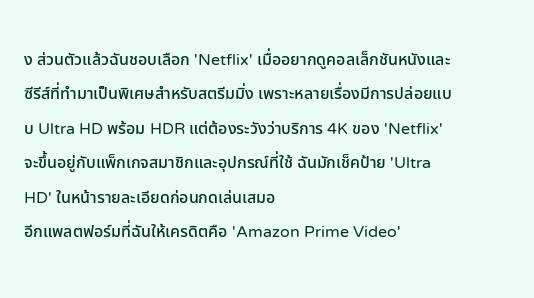ง ส่วนตัวแล้วฉันชอบเลือก 'Netflix' เมื่ออยากดูคอลเล็กชันหนังและซีรีส์ที่ทำมาเป็นพิเศษสำหรับสตรีมมิ่ง เพราะหลายเรื่องมีการปล่อยแบบ Ultra HD พร้อม HDR แต่ต้องระวังว่าบริการ 4K ของ 'Netflix' จะขึ้นอยู่กับแพ็กเกจสมาชิกและอุปกรณ์ที่ใช้ ฉันมักเช็คป้าย 'Ultra HD' ในหน้ารายละเอียดก่อนกดเล่นเสมอ
อีกแพลตฟอร์มที่ฉันให้เครดิตคือ 'Amazon Prime Video'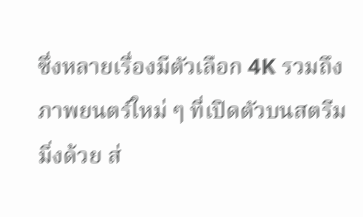ซึ่งหลายเรื่องมีตัวเลือก 4K รวมถึงภาพยนตร์ใหม่ ๆ ที่เปิดตัวบนสตรีมมิ่งด้วย ส่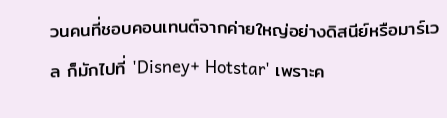วนคนที่ชอบคอนเทนต์จากค่ายใหญ่อย่างดิสนีย์หรือมาร์เวล ก็มักไปที่ 'Disney+ Hotstar' เพราะค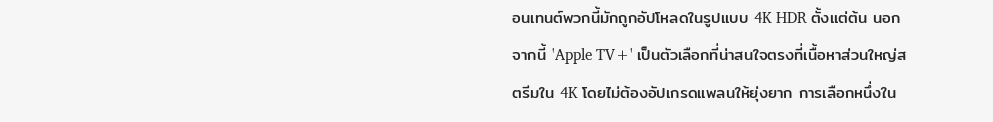อนเทนต์พวกนี้มักถูกอัปโหลดในรูปแบบ 4K HDR ตั้งแต่ต้น นอกจากนี้ 'Apple TV+' เป็นตัวเลือกที่น่าสนใจตรงที่เนื้อหาส่วนใหญ่สตรีมใน 4K โดยไม่ต้องอัปเกรดแพลนให้ยุ่งยาก การเลือกหนึ่งใน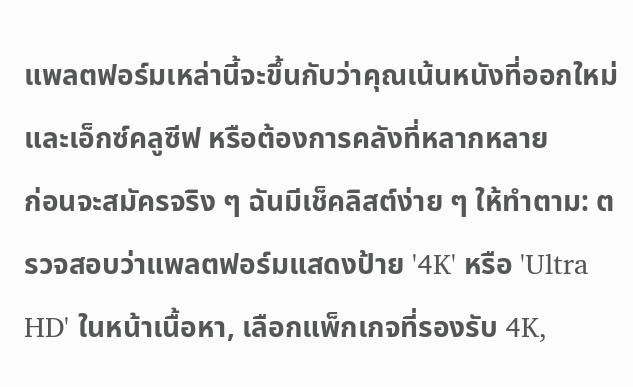แพลตฟอร์มเหล่านี้จะขึ้นกับว่าคุณเน้นหนังที่ออกใหม่และเอ็กซ์คลูซีฟ หรือต้องการคลังที่หลากหลาย
ก่อนจะสมัครจริง ๆ ฉันมีเช็คลิสต์ง่าย ๆ ให้ทำตาม: ตรวจสอบว่าแพลตฟอร์มแสดงป้าย '4K' หรือ 'Ultra HD' ในหน้าเนื้อหา, เลือกแพ็กเกจที่รองรับ 4K,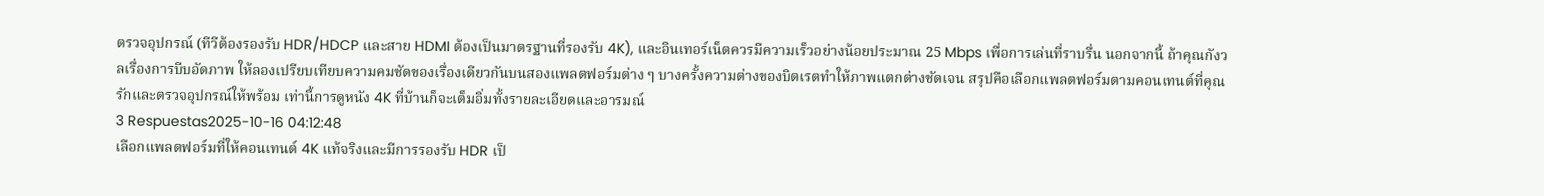ตรวจอุปกรณ์ (ทีวีต้องรองรับ HDR/HDCP และสาย HDMI ต้องเป็นมาตรฐานที่รองรับ 4K), และอินเทอร์เน็ตควรมีความเร็วอย่างน้อยประมาณ 25 Mbps เพื่อการเล่นที่ราบรื่น นอกจากนี้ ถ้าคุณกังวลเรื่องการบีบอัดภาพ ให้ลองเปรียบเทียบความคมชัดของเรื่องเดียวกันบนสองแพลตฟอร์มต่าง ๆ บางครั้งความต่างของบิตเรตทำให้ภาพแตกต่างชัดเจน สรุปคือเลือกแพลตฟอร์มตามคอนเทนต์ที่คุณรักและตรวจอุปกรณ์ให้พร้อม เท่านี้การดูหนัง 4K ที่บ้านก็จะเต็มอิ่มทั้งรายละเอียดและอารมณ์
3 Respuestas2025-10-16 04:12:48
เลือกแพลตฟอร์มที่ให้คอนเทนต์ 4K แท้จริงและมีการรองรับ HDR เป็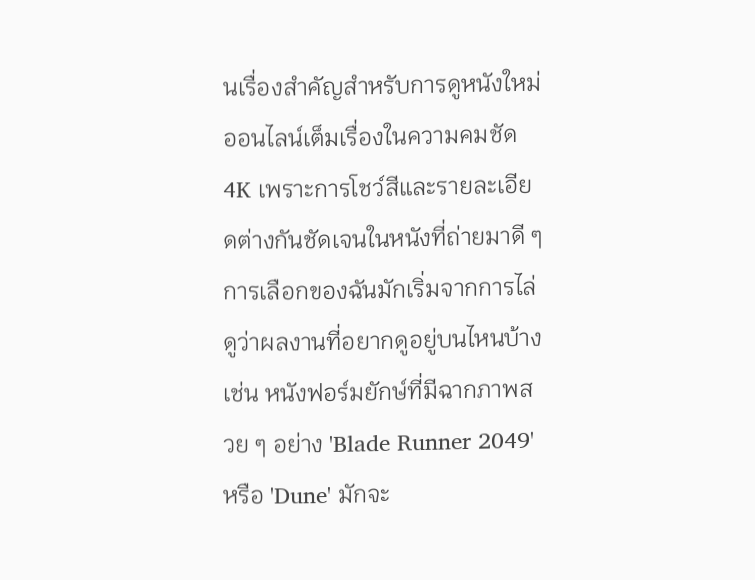นเรื่องสำคัญสำหรับการดูหนังใหม่ออนไลน์เต็มเรื่องในความคมชัด 4K เพราะการโชว์สีและรายละเอียดต่างกันชัดเจนในหนังที่ถ่ายมาดี ๆ
การเลือกของฉันมักเริ่มจากการไล่ดูว่าผลงานที่อยากดูอยู่บนไหนบ้าง เช่น หนังฟอร์มยักษ์ที่มีฉากภาพสวย ๆ อย่าง 'Blade Runner 2049' หรือ 'Dune' มักจะ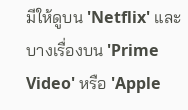มีให้ดูบน 'Netflix' และบางเรื่องบน 'Prime Video' หรือ 'Apple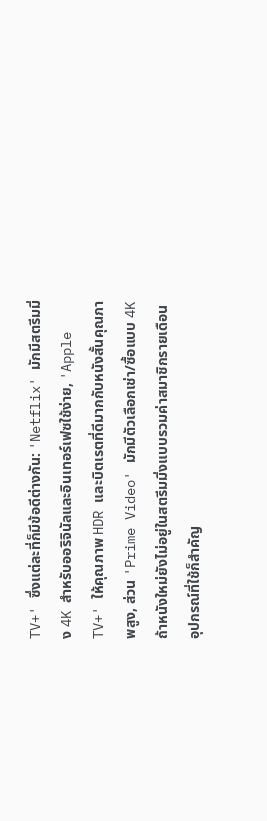TV+' ซึ่งแต่ละที่ก็มีข้อดีต่างกัน: 'Netflix' มักมีสตรีมมิ่ง 4K สำหรับออริจินัลและอินเทอร์เฟซใช้ง่าย, 'Apple TV+' ให้คุณภาพ HDR และบิตเรตที่ดีมากกับหนังสั้นคุณภาพสูง, ส่วน 'Prime Video' มักมีตัวเลือกเช่า/ซื้อแบบ 4K ถ้าหนังใหม่ยังไม่อยู่ในสตรีมมิ่งแบบรวมค่าสมาชิกรายเดือน
อุปกรณ์ที่ใช้ก็สำคัญ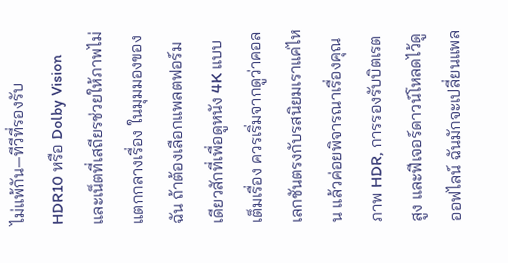ไม่แพ้กัน—ทีวีที่รองรับ HDR10 หรือ Dolby Vision และเน็ตที่เสถียรช่วยให้ภาพไม่แตกกลางเรื่อง ในมุมมองของฉัน ถ้าต้องเลือกแพลตฟอร์มเดียวสักที่เพื่อดูหนัง 4K แบบเต็มเรื่อง ควรเริ่มจากดูว่าคอลเลกชันตรงกับรสนิยมเราแค่ไหน แล้วค่อยพิจารณาเรื่องคุณภาพ HDR, การรองรับบิตเรตสูง และฟีเจอร์ดาวน์โหลดไว้ดูออฟไลน์ ฉันมักจะเปลี่ยนแพล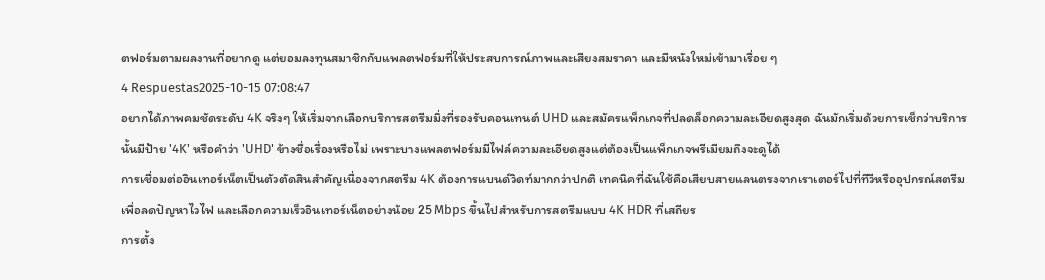ตฟอร์มตามผลงานที่อยากดู แต่ยอมลงทุนสมาชิกกับแพลตฟอร์มที่ให้ประสบการณ์ภาพและเสียงสมราคา และมีหนังใหม่เข้ามาเรื่อย ๆ
4 Respuestas2025-10-15 07:08:47
อยากได้ภาพคมชัดระดับ 4K จริงๆ ให้เริ่มจากเลือกบริการสตรีมมิ่งที่รองรับคอนเทนต์ UHD และสมัครแพ็กเกจที่ปลดล็อกความละเอียดสูงสุด ฉันมักเริ่มด้วยการเช็กว่าบริการนั้นมีป้าย '4K' หรือคำว่า 'UHD' ข้างชื่อเรื่องหรือไม่ เพราะบางแพลตฟอร์มมีไฟล์ความละเอียดสูงแต่ต้องเป็นแพ็กเกจพรีเมียมถึงจะดูได้
การเชื่อมต่ออินเทอร์เน็ตเป็นตัวตัดสินสำคัญเนื่องจากสตรีม 4K ต้องการแบนด์วิดท์มากกว่าปกติ เทคนิคที่ฉันใช้คือเสียบสายแลนตรงจากเราเตอร์ไปที่ทีวีหรืออุปกรณ์สตรีมเพื่อลดปัญหาไวไฟ และเลือกความเร็วอินเทอร์เน็ตอย่างน้อย 25 Mbps ขึ้นไปสำหรับการสตรีมแบบ 4K HDR ที่เสถียร
การตั้ง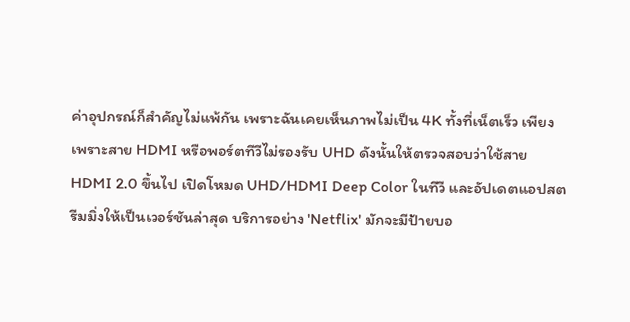ค่าอุปกรณ์ก็สำคัญไม่แพ้กัน เพราะฉันเคยเห็นภาพไม่เป็น 4K ทั้งที่เน็ตเร็ว เพียงเพราะสาย HDMI หรือพอร์ตทีวีไม่รองรับ UHD ดังนั้นให้ตรวจสอบว่าใช้สาย HDMI 2.0 ขึ้นไป เปิดโหมด UHD/HDMI Deep Color ในทีวี และอัปเดตแอปสตรีมมิ่งให้เป็นเวอร์ชันล่าสุด บริการอย่าง 'Netflix' มักจะมีป้ายบอ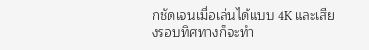กชัดเจนเมื่อเล่นได้แบบ 4K และเสียงรอบทิศทางก็จะทำ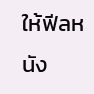ให้ฟีลหนัง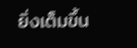ยิ่งเต็มขึ้น